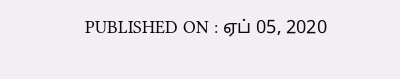PUBLISHED ON : ஏப் 05, 2020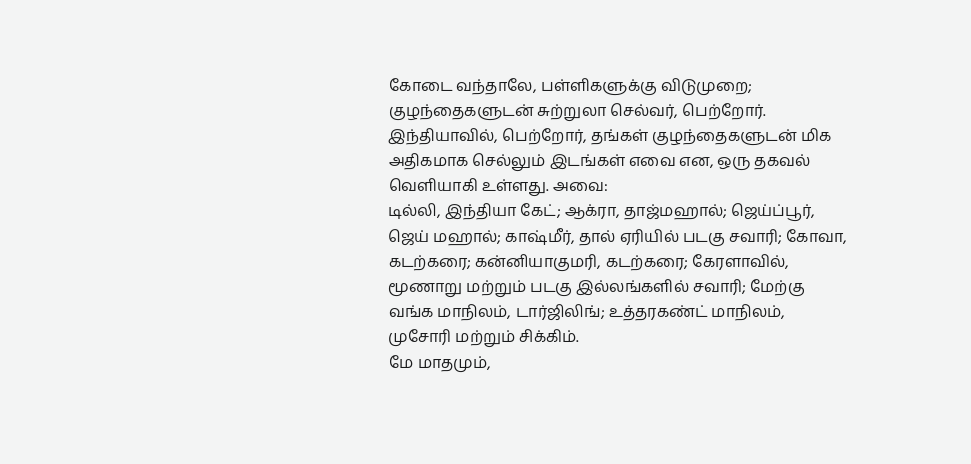கோடை வந்தாலே, பள்ளிகளுக்கு விடுமுறை; குழந்தைகளுடன் சுற்றுலா செல்வர், பெற்றோர். இந்தியாவில், பெற்றோர், தங்கள் குழந்தைகளுடன் மிக அதிகமாக செல்லும் இடங்கள் எவை என, ஒரு தகவல் வெளியாகி உள்ளது. அவை:
டில்லி, இந்தியா கேட்; ஆக்ரா, தாஜ்மஹால்; ஜெய்ப்பூர், ஜெய் மஹால்; காஷ்மீர், தால் ஏரியில் படகு சவாரி; கோவா, கடற்கரை; கன்னியாகுமரி, கடற்கரை; கேரளாவில், மூணாறு மற்றும் படகு இல்லங்களில் சவாரி; மேற்கு வங்க மாநிலம், டார்ஜிலிங்; உத்தரகண்ட் மாநிலம், முசோரி மற்றும் சிக்கிம்.
மே மாதமும்,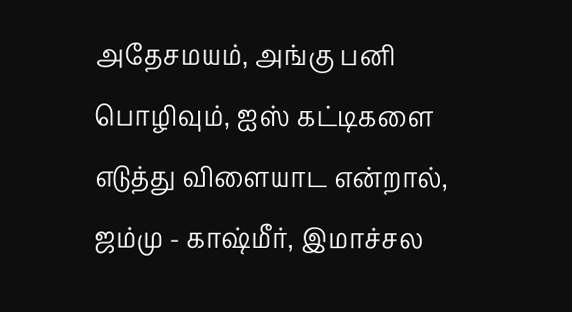அதேசமயம், அங்கு பனி பொழிவும், ஐஸ் கட்டிகளை எடுத்து விளையாட என்றால், ஜம்மு - காஷ்மீர், இமாச்சல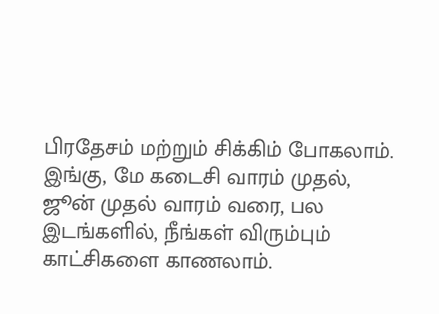பிரதேசம் மற்றும் சிக்கிம் போகலாம். இங்கு, மே கடைசி வாரம் முதல், ஜூன் முதல் வாரம் வரை, பல இடங்களில், நீங்கள் விரும்பும் காட்சிகளை காணலாம்.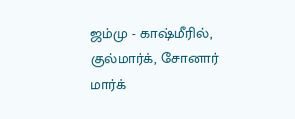ஜம்மு - காஷ்மீரில், குல்மார்க், சோனார் மார்க்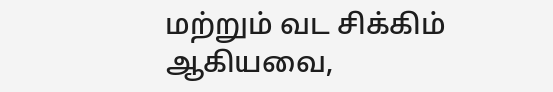மற்றும் வட சிக்கிம் ஆகியவை,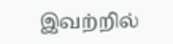இவற்றில்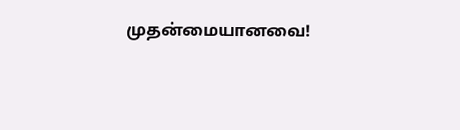முதன்மையானவை!